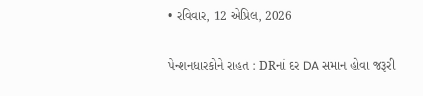• રવિવાર, 12 એપ્રિલ, 2026

પેન્શનધારકોને રાહત : DRનાં દર DA સમાન હોવા જરૂરી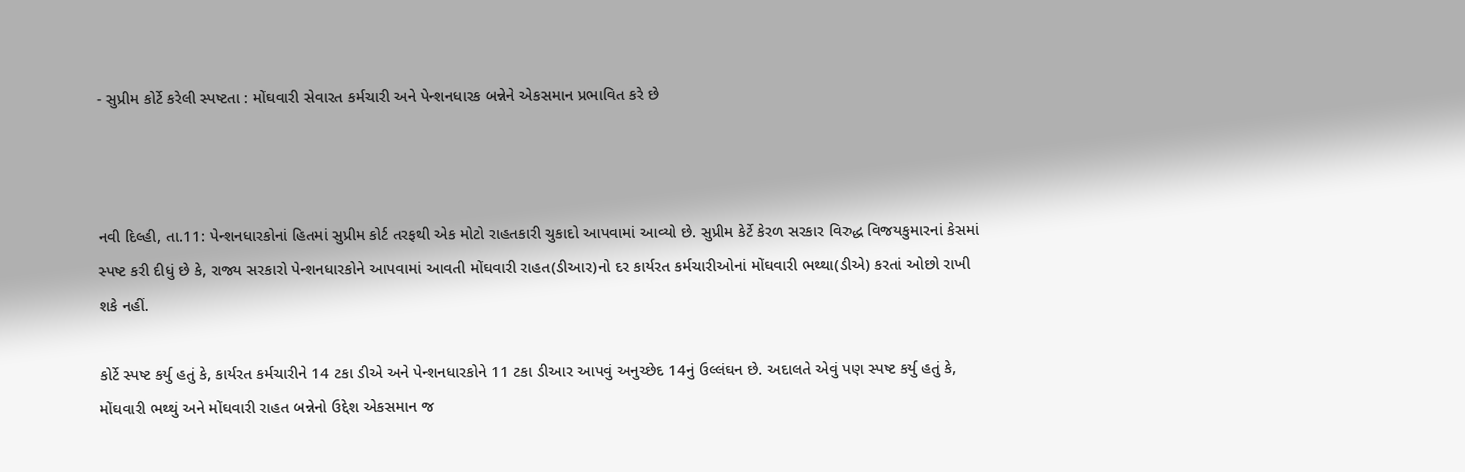- સુપ્રીમ કોર્ટે કરેલી સ્પષ્ટતા : મોંઘવારી સેવારત કર્મચારી અને પેન્શનધારક બન્નેને એકસમાન પ્રભાવિત કરે છે



નવી દિલ્હી, તા.11: પેન્શનધારકોનાં હિતમાં સુપ્રીમ કોર્ટ તરફથી એક મોટો રાહતકારી ચુકાદો આપવામાં આવ્યો છે. સુપ્રીમ કેર્ટે કેરળ સરકાર વિરુદ્ધ વિજયકુમારનાં કેસમાં સ્પષ્ટ કરી દીધું છે કે, રાજ્ય સરકારો પેન્શનધારકોને આપવામાં આવતી મોંઘવારી રાહત(ડીઆર)નો દર કાર્યરત કર્મચારીઓનાં મોંઘવારી ભથ્થા(ડીએ) કરતાં ઓછો રાખી શકે નહીં.

કોર્ટે સ્પષ્ટ કર્યુ હતું કે, કાર્યરત કર્મચારીને 14 ટકા ડીએ અને પેન્શનધારકોને 11 ટકા ડીઆર આપવું અનુચ્છેદ 14નું ઉલ્લંઘન છે. અદાલતે એવું પણ સ્પષ્ટ કર્યુ હતું કે, મોંઘવારી ભથ્થું અને મોંઘવારી રાહત બન્નેનો ઉદ્દેશ એકસમાન જ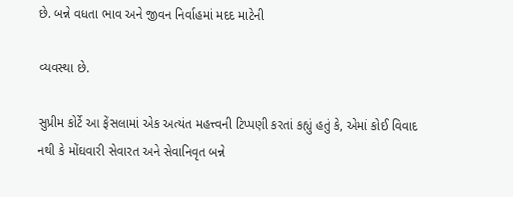છે. બન્ને વધતા ભાવ અને જીવન નિર્વાહમાં મદદ માટેની

વ્યવસ્થા છે.

સુપ્રીમ કોર્ટે આ ફેંસલામાં એક અત્યંત મહત્ત્વની ટિપ્પણી કરતાં કહ્યું હતું કે, એમાં કોઈ વિવાદ નથી કે મોંઘવારી સેવારત અને સેવાનિવૃત બન્ને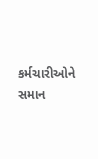કર્મચારીઓને સમાન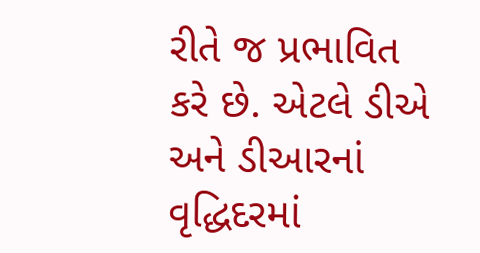રીતે જ પ્રભાવિત કરે છે. એટલે ડીએ અને ડીઆરનાં વૃદ્ધિદરમાં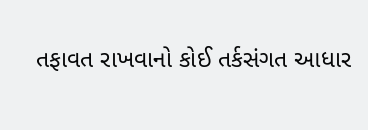તફાવત રાખવાનો કોઈ તર્કસંગત આધાર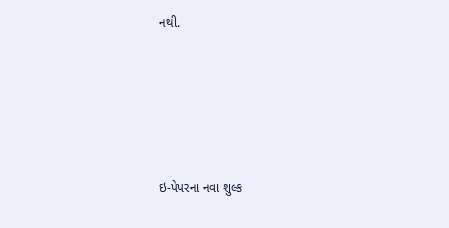નથી.





ઇ-પેપરના નવા શુલ્ક